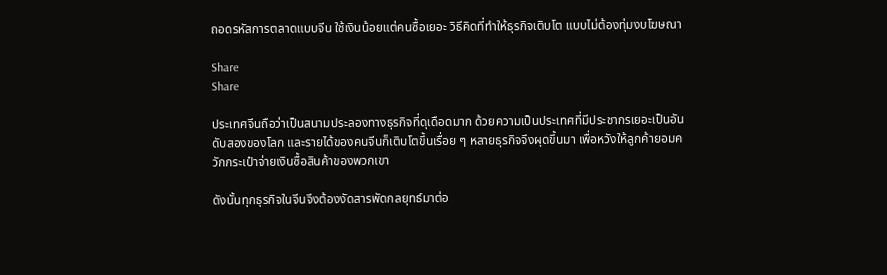ถอดรหัสการตลาดแบบจีน ใช้เงินน้อยแต่คนซื้อเยอะ วิธีคิดที่ทำให้ธุรกิจเติบโต แบบไม่ต้องทุ่มงบโฆษณา

Share
Share

ประเทศจีนถือว่าเป็นสนามประลองทางธุรกิจที่ดุเดือดมาก ด้วยความเป็นประเทศที่มีประชากรเยอะเป็นอันดับสองของโลก และรายได้ของคนจีนก็เติบโตขึ้นเรื่อย ๆ หลายธุรกิจจึงผุดขึ้นมา เพื่อหวังให้ลูกค้ายอมควักกระเป๋าจ่ายเงินซื้อสินค้าของพวกเขา

ดังนั้นทุกธุรกิจในจีนจึงต้องงัดสารพัดกลยุทธ์มาต่อ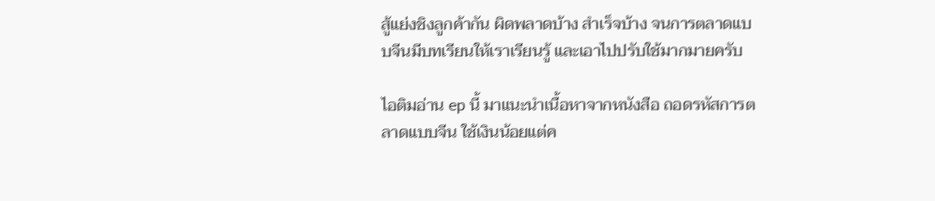สู้แย่งชิงลูกค้ากัน ผิดพลาดบ้าง สำเร็จบ้าง จนการตลาดแบบจีนมีบทเรียนให้เราเรียนรู้ และเอาไปปรับใช้มากมายครับ

ไอติมอ่าน ep นี้ มาแนะนำเนื้อหาจากหนังสือ ถอดรหัสการตลาดแบบจีน ใช้เงินน้อยแต่ค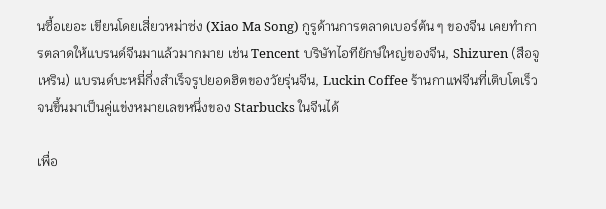นซื้อเยอะ เขียนโดยเสี่ยวหม่าซ่ง (Xiao Ma Song) กูรูด้านการตลาดเบอร์ต้น ๆ ของจีน เคยทำการตลาดให้แบรนด์จีนมาแล้วมากมาย เช่น Tencent บริษัทไอทียักษ์ใหญ่ของจีน, Shizuren (สือจูเหริน) แบรนด์บะหมี่กึ่งสำเร็จรูปยอดฮิตของวัยรุ่นจีน, Luckin Coffee ร้านกาแฟจีนที่เติบโตเร็ว จนขึ้นมาเป็นคู่แข่งหมายเลขหนึ่งของ Starbucks ในจีนได้

เพื่อ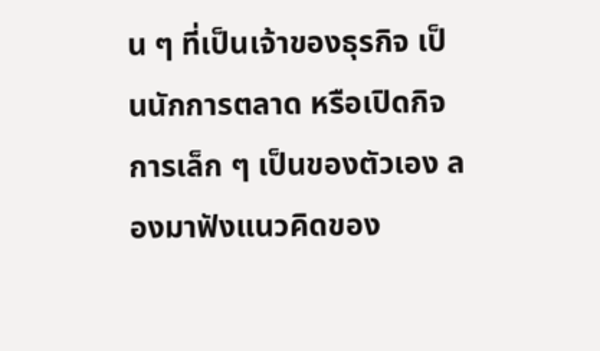น ๆ ที่เป็นเจ้าของธุรกิจ เป็นนักการตลาด หรือเปิดกิจการเล็ก ๆ เป็นของตัวเอง ลองมาฟังแนวคิดของ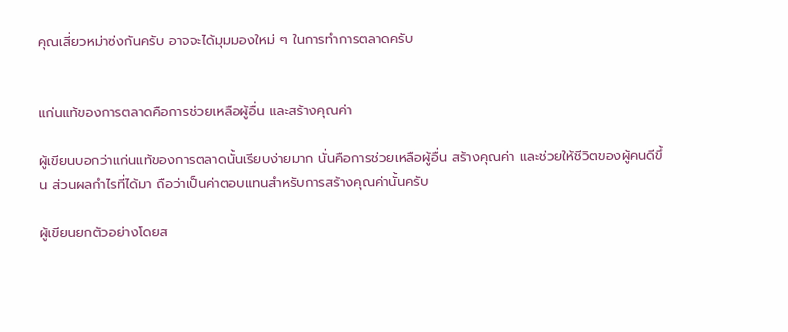คุณเสี่ยวหม่าซ่งกันครับ อาจจะได้มุมมองใหม่ ๆ ในการทำการตลาดครับ


แก่นแท้ของการตลาดคือการช่วยเหลือผู้อื่น และสร้างคุณค่า

ผู้เขียนบอกว่าแก่นแท้ของการตลาดนั้นเรียบง่ายมาก นั่นคือการช่วยเหลือผู้อื่น สร้างคุณค่า และช่วยให้ชีวิตของผู้คนดีขึ้น ส่วนผลกำไรที่ได้มา ถือว่าเป็นค่าตอบแทนสำหรับการสร้างคุณค่านั้นครับ

ผู้เขียนยกตัวอย่างโดยส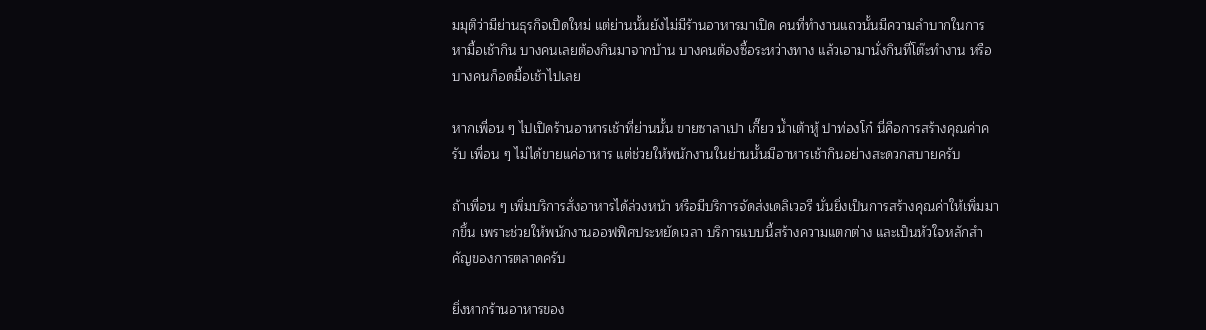มมุติว่ามีย่านธุรกิจเปิดใหม่ แต่ย่านนั้นยังไม่มีร้านอาหารมาเปิด คนที่ทำงานแถวนั้นมีความลำบากในการหามื้อเช้ากิน บางคนเลยต้องกินมาจากบ้าน บางคนต้องซื้อระหว่างทาง แล้วเอามานั่งกินที่โต๊ะทำงาน หรือบางคนก็อดมื้อเช้าไปเลย

หากเพื่อน ๆ ไปเปิดร้านอาหารเช้าที่ย่านนั้น ขายซาลาเปา เกี๊ยว น้ำเต้าหู้ ปาท่องโก๋ นี่คือการสร้างคุณค่าครับ เพื่อน ๆ ไม่ได้ขายแค่อาหาร แต่ช่วยให้พนักงานในย่านนั้นมีอาหารเช้ากินอย่างสะดวกสบายครับ

ถ้าเพื่อน ๆ เพิ่มบริการสั่งอาหารได้ล่วงหน้า หรือมีบริการจัดส่งเดลิเวอรี นั่นยิ่งเป็นการสร้างคุณค่าให้เพิ่มมากขึ้น เพราะช่วยให้พนักงานออฟฟิศประหยัดเวลา บริการแบบนี้สร้างความแตกต่าง และเป็นหัวใจหลักสำคัญของการตลาดครับ

ยิ่งหากร้านอาหารของ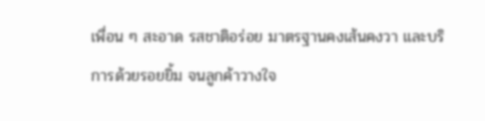เพื่อน ๆ สะอาด รสชาติอร่อย มาตรฐานคงเส้นคงวา และบริการด้วยรอยยิ้ม จนลูกค้าวางใจ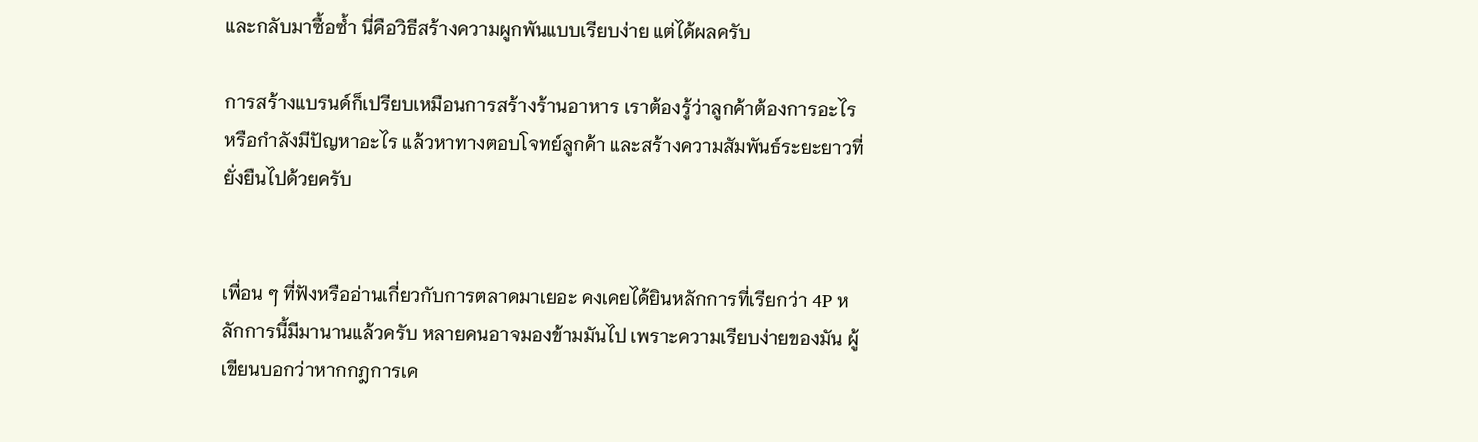และกลับมาซื้อซ้ำ นี่คือวิธีสร้างความผูกพันแบบเรียบง่าย แต่ได้ผลครับ

การสร้างแบรนด์ก็เปรียบเหมือนการสร้างร้านอาหาร เราต้องรู้ว่าลูกค้าต้องการอะไร หรือกำลังมีปัญหาอะไร แล้วหาทางตอบโจทย์ลูกค้า และสร้างความสัมพันธ์ระยะยาวที่ยั่งยืนไปด้วยครับ


เพื่อน ๆ ที่ฟังหรืออ่านเกี่ยวกับการตลาดมาเยอะ คงเคยได้ยินหลักการที่เรียกว่า 4P หลักการนี้มีมานานแล้วครับ หลายคนอาจมองข้ามมันไป เพราะความเรียบง่ายของมัน ผู้เขียนบอกว่าหากกฎการเค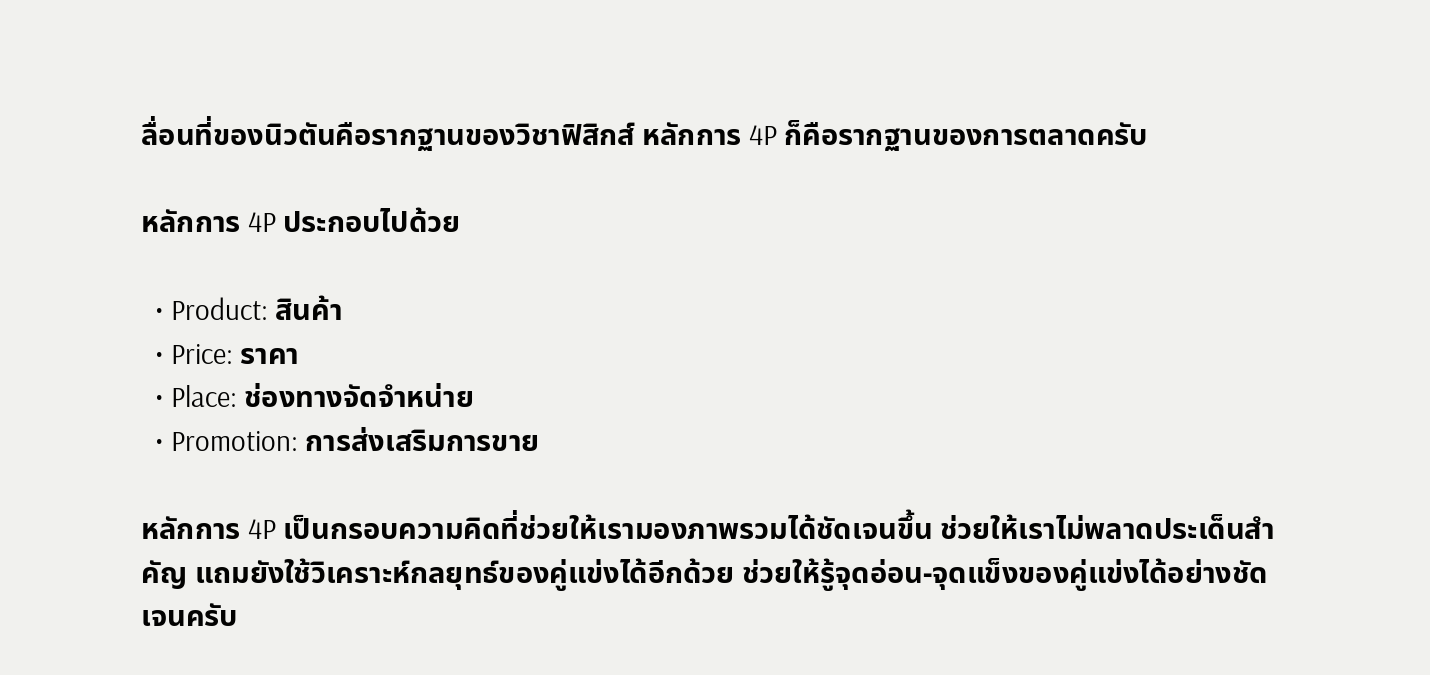ลื่อนที่ของนิวตันคือรากฐานของวิชาฟิสิกส์ หลักการ 4P ก็คือรากฐานของการตลาดครับ

หลักการ 4P ประกอบไปด้วย

  • Product: สินค้า
  • Price: ราคา
  • Place: ช่องทางจัดจำหน่าย
  • Promotion: การส่งเสริมการขาย

หลักการ 4P เป็นกรอบความคิดที่ช่วยให้เรามองภาพรวมได้ชัดเจนขึ้น ช่วยให้เราไม่พลาดประเด็นสำคัญ แถมยังใช้วิเคราะห์กลยุทธ์ของคู่แข่งได้อีกด้วย ช่วยให้รู้จุดอ่อน-จุดแข็งของคู่แข่งได้อย่างชัดเจนครับ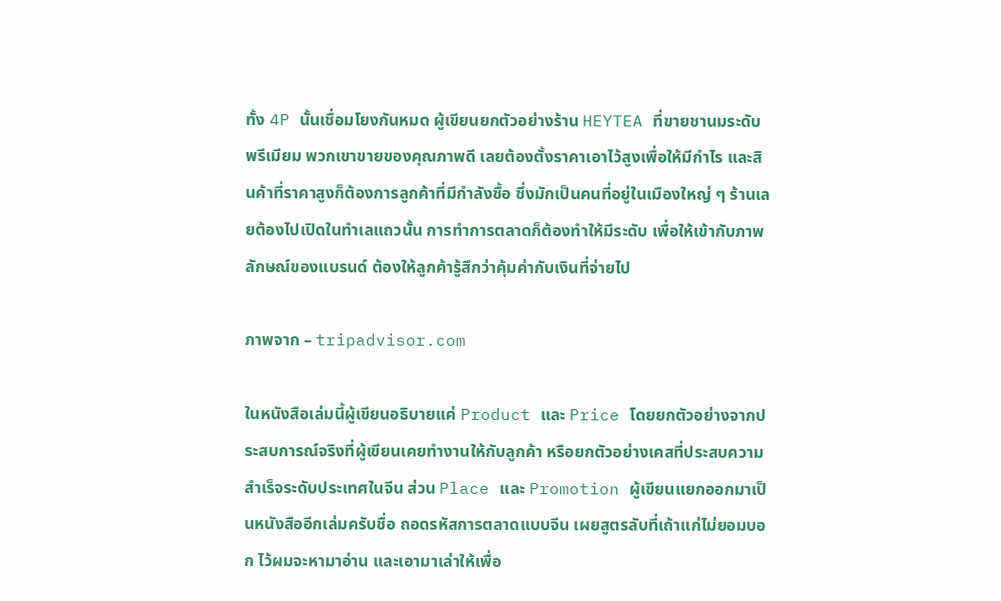ทั้ง 4P นั้นเชื่อมโยงกันหมด ผู้เขียนยกตัวอย่างร้าน HEYTEA ที่ขายชานมระดับพรีเมียม พวกเขาขายของคุณภาพดี เลยต้องตั้งราคาเอาไว้สูงเพื่อให้มีกำไร และสินค้าที่ราคาสูงก็ต้องการลูกค้าที่มีกำลังซื้อ ซึ่งมักเป็นคนที่อยู่ในเมืองใหญ่ ๆ ร้านเลยต้องไปเปิดในทำเลแถวนั้น การทำการตลาดก็ต้องทำให้มีระดับ เพื่อให้เข้ากับภาพลักษณ์ของแบรนด์ ต้องให้ลูกค้ารู้สึกว่าคุ้มค่ากับเงินที่จ่ายไป

ภาพจาก – tripadvisor.com

ในหนังสือเล่มนี้ผู้เขียนอธิบายแค่ Product และ Price โดยยกตัวอย่างจากประสบการณ์จริงที่ผู้เขียนเคยทำงานให้กับลูกค้า หรือยกตัวอย่างเคสที่ประสบความสำเร็จระดับประเทศในจีน ส่วน Place และ Promotion ผู้เขียนแยกออกมาเป็นหนังสืออีกเล่มครับชื่อ ถอดรหัสการตลาดแบบจีน เผยสูตรลับที่เถ้าแก่ไม่ยอมบอก ไว้ผมจะหามาอ่าน และเอามาเล่าให้เพื่อ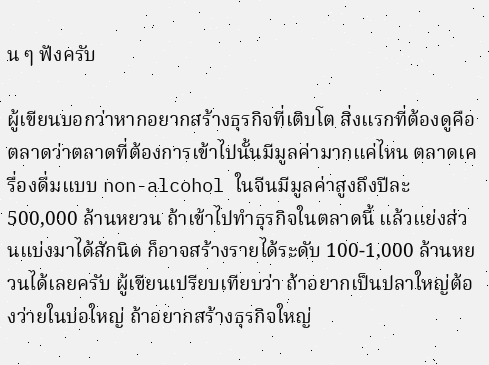น ๆ ฟังครับ

ผู้เขียนบอกว่าหากอยากสร้างธุรกิจที่เติบโต สิ่งแรกที่ต้องดูคือตลาดว่าตลาดที่ต้องการเข้าไปนั้นมีมูลค่ามากแค่ไหน ตลาดเครื่องดื่มแบบ non-alcohol ในจีนมีมูลค่าสูงถึงปีละ 500,000 ล้านหยวน ถ้าเข้าไปทำธุรกิจในตลาดนี้ แล้วแย่งส่วนแบ่งมาได้สักนิด ก็อาจสร้างรายได้ระดับ 100-1,000 ล้านหยวนได้เลยครับ ผู้เขียนเปรียบเทียบว่า ถ้าอยากเป็นปลาใหญ่ต้องว่ายในบ่อใหญ่ ถ้าอยากสร้างธุรกิจใหญ่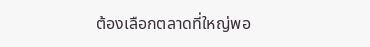ต้องเลือกตลาดที่ใหญ่พอ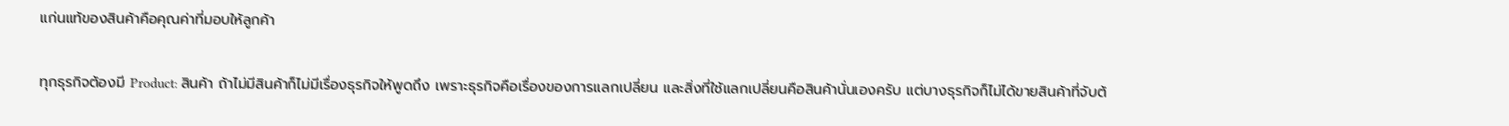แก่นแท้ของสินค้าคือคุณค่าที่มอบให้ลูกค้า

ทุกธุรกิจต้องมี Product: สินค้า ถ้าไม่มีสินค้าก็ไม่มีเรื่องธุรกิจให้พูดถึง เพราะธุรกิจคือเรื่องของการแลกเปลี่ยน และสิ่งที่ใช้แลกเปลี่ยนคือสินค้านั่นเองครับ แต่บางธุรกิจก็ไม่ได้ขายสินค้าที่จับต้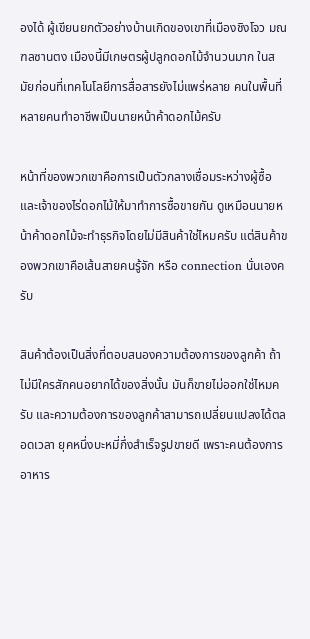องได้ ผู้เขียนยกตัวอย่างบ้านเกิดของเขาที่เมืองชิงโจว มณฑลซานตง เมืองนี้มีเกษตรผู้ปลูกดอกไม้จำนวนมาก ในสมัยก่อนที่เทคโนโลยีการสื่อสารยังไม่แพร่หลาย คนในพื้นที่หลายคนทำอาชีพเป็นนายหน้าค้าดอกไม้ครับ

หน้าที่ของพวกเขาคือการเป็นตัวกลางเชื่อมระหว่างผู้ซื้อและเจ้าของไร่ดอกไม้ให้มาทำการซื้อขายกัน ดูเหมือนนายหน้าค้าดอกไม้จะทำธุรกิจโดยไม่มีสินค้าใช่ไหมครับ แต่สินค้าของพวกเขาคือเส้นสายคนรู้จัก หรือ connection นั่นเองครับ

สินค้าต้องเป็นสิ่งที่ตอบสนองความต้องการของลูกค้า ถ้าไม่มีใครสักคนอยากได้ของสิ่งนั้น มันก็ขายไม่ออกใช่ไหมครับ และความต้องการของลูกค้าสามารถเปลี่ยนแปลงได้ตลอดเวลา ยุคหนึ่งบะหมี่กึ่งสำเร็จรูปขายดี เพราะคนต้องการอาหาร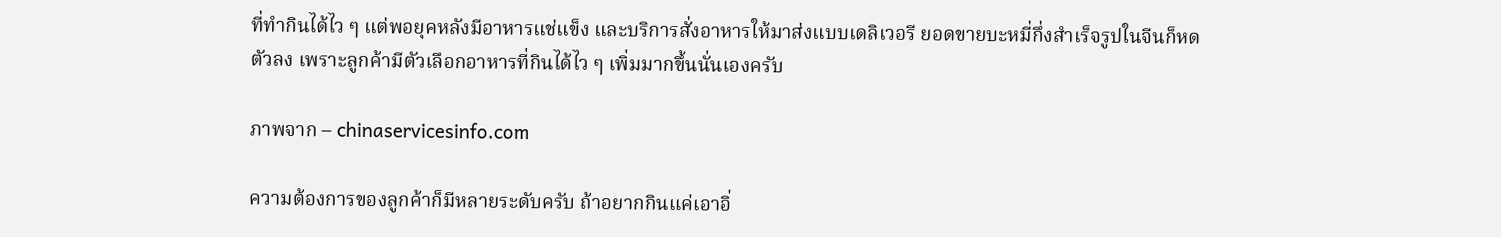ที่ทำกินได้ไว ๆ แต่พอยุคหลังมีอาหารแช่แข็ง และบริการสั่งอาหารให้มาส่งแบบเดลิเวอรี ยอดขายบะหมี่กึ่งสำเร็จรูปในจีนก็หดตัวลง เพราะลูกค้ามีตัวเลือกอาหารที่กินได้ไว ๆ เพิ่มมากขึ้นนั่นเองครับ

ภาพจาก – chinaservicesinfo.com

ความต้องการของลูกค้าก็มีหลายระดับครับ ถ้าอยากกินแค่เอาอิ่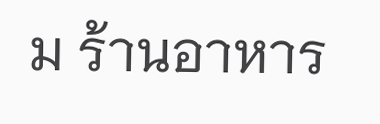ม ร้านอาหาร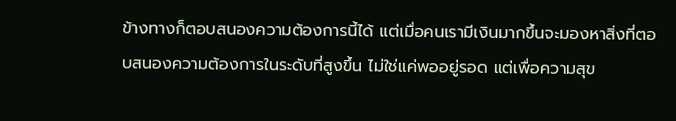ข้างทางก็ตอบสนองความต้องการนี้ได้ แต่เมื่อคนเรามีเงินมากขึ้นจะมองหาสิ่งที่ตอบสนองความต้องการในระดับที่สูงขึ้น ไม่ใช่แค่พออยู่รอด แต่เพื่อความสุข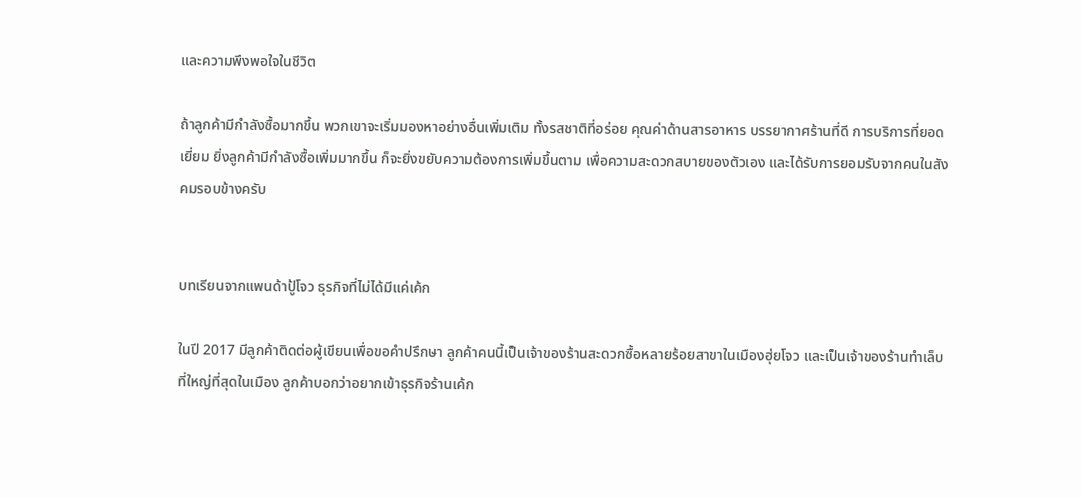และความพึงพอใจในชีวิต

ถ้าลูกค้ามีกำลังซื้อมากขึ้น พวกเขาจะเริ่มมองหาอย่างอื่นเพิ่มเติม ทั้งรสชาติที่อร่อย คุณค่าด้านสารอาหาร บรรยากาศร้านที่ดี การบริการที่ยอดเยี่ยม ยิ่งลูกค้ามีกำลังซื้อเพิ่มมากขึ้น ก็จะยิ่งขยับความต้องการเพิ่มขึ้นตาม เพื่อความสะดวกสบายของตัวเอง และได้รับการยอมรับจากคนในสังคมรอบข้างครับ


บทเรียนจากแพนด้าปู้โจว ธุรกิจที่ไม่ได้มีแค่เค้ก

ในปี 2017 มีลูกค้าติดต่อผู้เขียนเพื่อขอคำปรึกษา ลูกค้าคนนี้เป็นเจ้าของร้านสะดวกซื้อหลายร้อยสาขาในเมืองฮุ่ยโจว และเป็นเจ้าของร้านทำเล็บที่ใหญ่ที่สุดในเมือง ลูกค้าบอกว่าอยากเข้าธุรกิจร้านเค้ก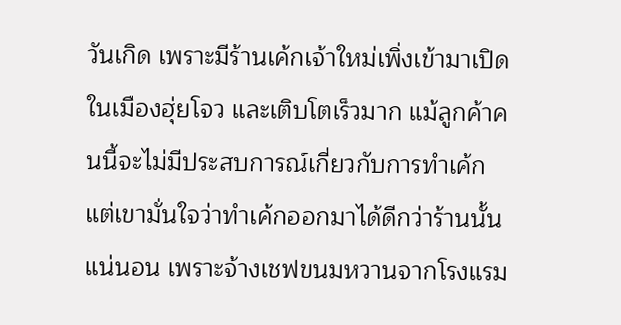วันเกิด เพราะมีร้านเค้กเจ้าใหม่เพิ่งเข้ามาเปิดในเมืองฮุ่ยโจว และเติบโตเร็วมาก แม้ลูกค้าคนนี้จะไม่มีประสบการณ์เกี่ยวกับการทำเค้ก แต่เขามั่นใจว่าทำเค้กออกมาได้ดีกว่าร้านนั้นแน่นอน เพราะจ้างเชฟขนมหวานจากโรงแรม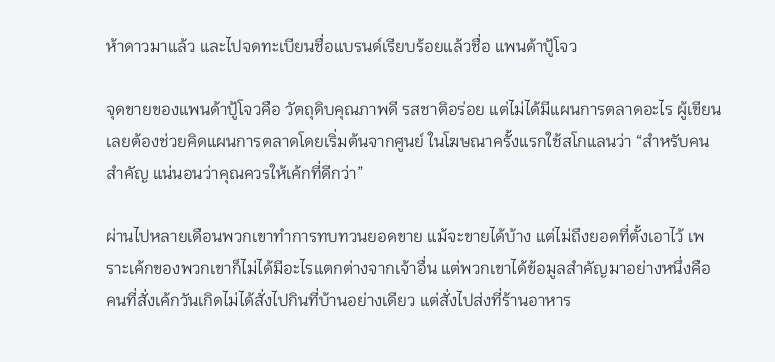ห้าดาวมาแล้ว และไปจดทะเบียนชื่อแบรนด์เรียบร้อยแล้วชื่อ แพนด้าปู้โจว

จุดขายของแพนด้าปู้โจวคือ วัตถุดิบคุณภาพดี รสชาติอร่อย แต่ไม่ได้มีแผนการตลาดอะไร ผู้เขียนเลยต้องช่วยคิดแผนการตลาดโดยเริ่มต้นจากศูนย์ ในโฆษณาครั้งแรกใช้สโกแลนว่า “สำหรับคนสำคัญ แน่นอนว่าคุณควรให้เค้กที่ดีกว่า”

ผ่านไปหลายเดือนพวกเขาทำการทบทวนยอดขาย แม้จะขายได้บ้าง แต่ไม่ถึงยอดที่ตั้งเอาไว้ เพราะเค้กของพวกเขาก็ไม่ได้มีอะไรแตกต่างจากเจ้าอื่น แต่พวกเขาได้ข้อมูลสำคัญมาอย่างหนึ่งคือ คนที่สั่งเค้กวันเกิดไม่ได้สั่งไปกินที่บ้านอย่างเดียว แต่สั่งไปส่งที่ร้านอาหาร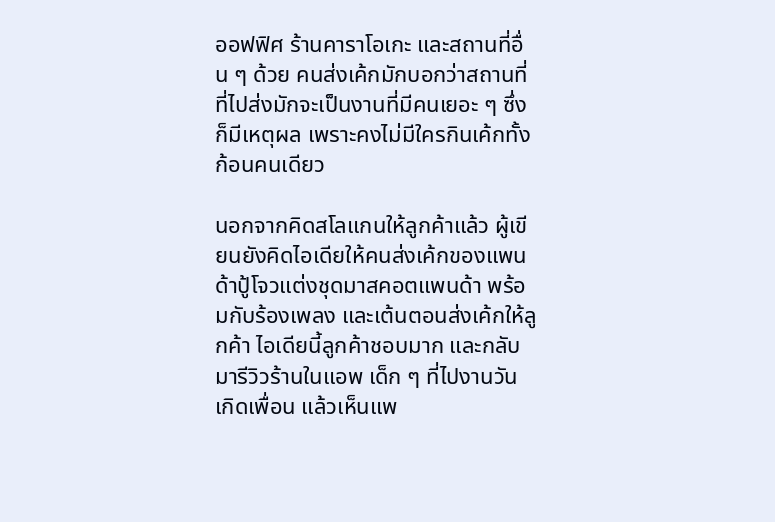ออฟฟิศ ร้านคาราโอเกะ และสถานที่อื่น ๆ ด้วย คนส่งเค้กมักบอกว่าสถานที่ที่ไปส่งมักจะเป็นงานที่มีคนเยอะ ๆ ซึ่งก็มีเหตุผล เพราะคงไม่มีใครกินเค้กทั้งก้อนคนเดียว

นอกจากคิดสโลแกนให้ลูกค้าแล้ว ผู้เขียนยังคิดไอเดียให้คนส่งเค้กของแพนด้าปู้โจวแต่งชุดมาสคอตแพนด้า พร้อมกับร้องเพลง และเต้นตอนส่งเค้กให้ลูกค้า ไอเดียนี้ลูกค้าชอบมาก และกลับมารีวิวร้านในแอพ เด็ก ๆ ที่ไปงานวันเกิดเพื่อน แล้วเห็นแพ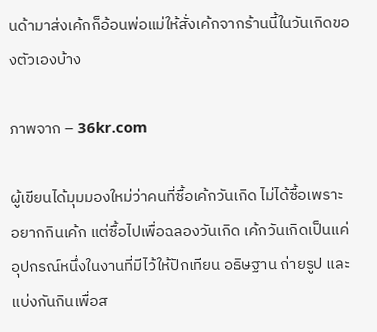นด้ามาส่งเค้กก็อ้อนพ่อแม่ให้สั่งเค้กจากร้านนี้ในวันเกิดของตัวเองบ้าง

ภาพจาก – 36kr.com

ผู้เขียนได้มุมมองใหม่ว่าคนที่ซื้อเค้กวันเกิด ไม่ได้ซื้อเพราะอยากกินเค้ก แต่ซื้อไปเพื่อฉลองวันเกิด เค้กวันเกิดเป็นแค่อุปกรณ์หนึ่งในงานที่มีไว้ให้ปักเทียน อธิษฐาน ถ่ายรูป และแบ่งกันกินเพื่อส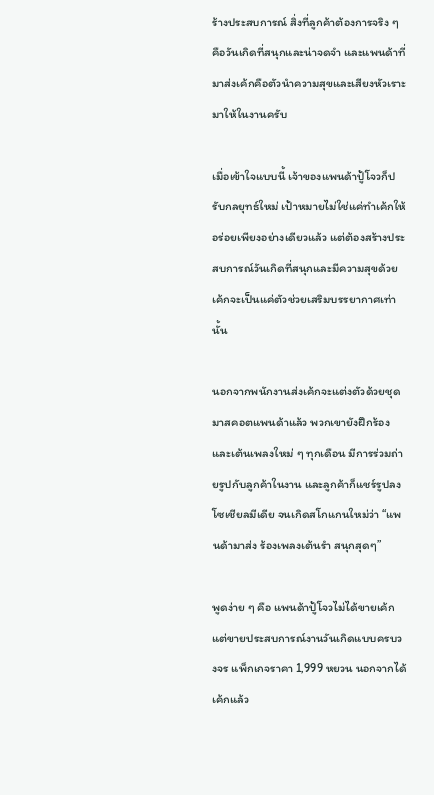ร้างประสบการณ์ สิ่งที่ลูกค้าต้องการจริง ๆ คือวันเกิดที่สนุกและน่าจดจำ และแพนด้าที่มาส่งเค้กคือตัวนำความสุขและเสียงหัวเราะมาให้ในงานครับ

เมื่อเข้าใจแบบนี้ เจ้าของแพนด้าปู้โจวก็ปรับกลยุทธ์ใหม่ เป้าหมายไม่ใช่แค่ทำเค้กให้อร่อยเพียงอย่างเดียวแล้ว แต่ต้องสร้างประสบการณ์วันเกิดที่สนุกและมีความสุขด้วย เค้กจะเป็นแค่ตัวช่วยเสริมบรรยากาศเท่านั้น

นอกจากพนักงานส่งเค้กจะแต่งตัวด้วยชุดมาสคอตแพนด้าแล้ว พวกเขายังฝึกร้องและเต้นเพลงใหม่ ๆ ทุกเดือน มีการร่วมถ่ายรูปกับลูกค้าในงาน และลูกค้าก็แชร์รูปลงโซเชียลมีเดีย จนเกิดสโกแกนใหม่ว่า “แพนด้ามาส่ง ร้องเพลงเต้นรำ สนุกสุดๆ”

พูดง่าย ๆ คือ แพนด้าปู้โจวไม่ได้ขายเค้ก แต่ขายประสบการณ์งานวันเกิดแบบครบวงจร แพ็กเกจราคา 1,999 หยวน นอกจากได้เค้กแล้ว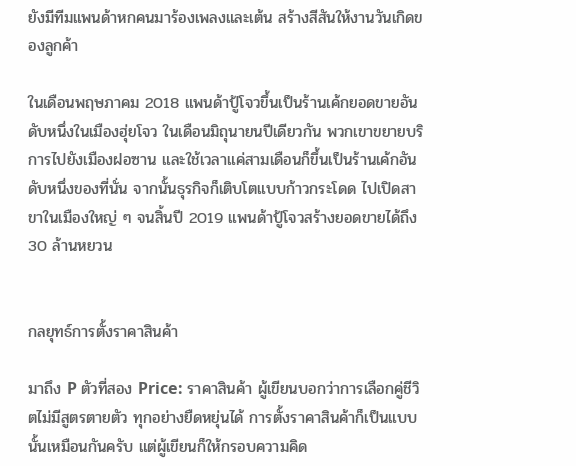ยังมีทีมแพนด้าหกคนมาร้องเพลงและเต้น สร้างสีสันให้งานวันเกิดของลูกค้า

ในเดือนพฤษภาคม 2018 แพนด้าปู้โจวขึ้นเป็นร้านเค้กยอดขายอันดับหนึ่งในเมืองฮุ่ยโจว ในเดือนมิถุนายนปีเดียวกัน พวกเขาขยายบริการไปยังเมืองฝอซาน และใช้เวลาแค่สามเดือนก็ขึ้นเป็นร้านเค้กอันดับหนึ่งของที่นั่น จากนั้นธุรกิจก็เติบโตแบบก้าวกระโดด ไปเปิดสาขาในเมืองใหญ่ ๆ จนสิ้นปี 2019 แพนด้าปู้โจวสร้างยอดขายได้ถึง 30 ล้านหยวน


กลยุทธ์การตั้งราคาสินค้า

มาถึง P ตัวที่สอง Price: ราคาสินค้า ผู้เขียนบอกว่าการเลือกคู่ชีวิตไม่มีสูตรตายตัว ทุกอย่างยืดหยุ่นได้ การตั้งราคาสินค้าก็เป็นแบบนั้นเหมือนกันครับ แต่ผู้เขียนก็ให้กรอบความคิด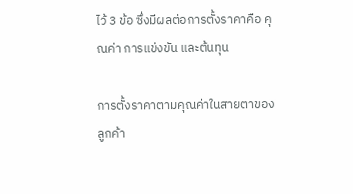ไว้ 3 ข้อ ซึ่งมีผลต่อการตั้งราคาคือ คุณค่า การแข่งขัน และต้นทุน

การตั้งราคาตามคุณค่าในสายตาของลูกค้า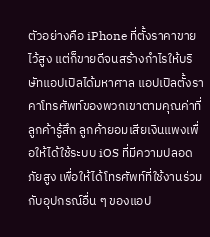ตัวอย่างคือ iPhone ที่ตั้งราคาขายไว้สูง แต่ก็ขายดีจนสร้างกำไรให้บริษัทแอปเปิลได้มหาศาล แอปเปิลตั้งราคาโทรศัพท์ของพวกเขาตามคุณค่าที่ลูกค้ารู้สึก ลูกค้ายอมเสียเงินแพงเพื่อให้ได้ใช้ระบบ iOS ที่มีความปลอดภัยสูง เพื่อให้ได้โทรศัพท์ที่ใช้งานร่วมกับอุปกรณ์อื่น ๆ ของแอป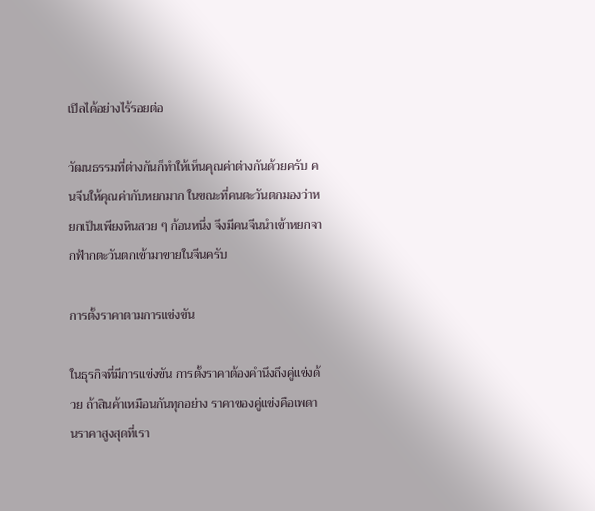เปิลได้อย่างไร้รอยต่อ

วัฒนธรรมที่ต่างกันก็ทำให้เห็นคุณค่าต่างกันด้วยครับ คนจีนให้คุณค่ากับหยกมาก ในขณะที่คนตะวันตกมองว่าหยกเป็นเพียงหินสวย ๆ ก้อนหนึ่ง จึงมีคนจีนนำเข้าหยกจากฟ้ากตะวันตกเข้ามาขายในจีนครับ

การตั้งราคาตามการแข่งขัน

ในธุรกิจที่มีการแข่งขัน การตั้งราคาต้องคำนึงถึงคู่แข่งด้วย ถ้าสินค้าเหมือนกันทุกอย่าง ราคาของคู่แข่งคือเพดานราคาสูงสุดที่เรา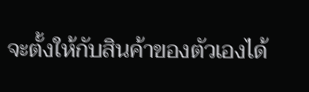จะตั้งให้กับสินค้าของตัวเองได้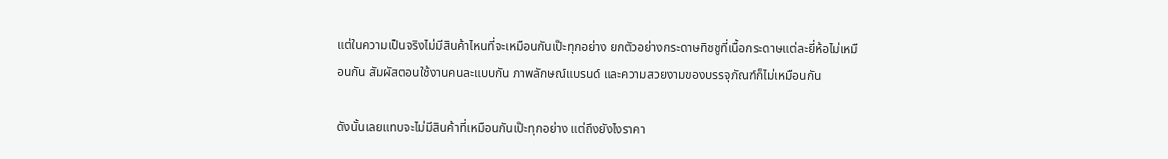แต่ในความเป็นจริงไม่มีสินค้าไหนที่จะเหมือนกันเป๊ะทุกอย่าง ยกตัวอย่างกระดาษทิชชูที่เนื้อกระดาษแต่ละยี่ห้อไม่เหมือนกัน สัมผัสตอนใช้งานคนละแบบกัน ภาพลักษณ์แบรนด์ และความสวยงามของบรรจุภัณฑ์ก็ไม่เหมือนกัน

ดังนั้นเลยแทบจะไม่มีสินค้าที่เหมือนกันเป๊ะทุกอย่าง แต่ถึงยังไงราคา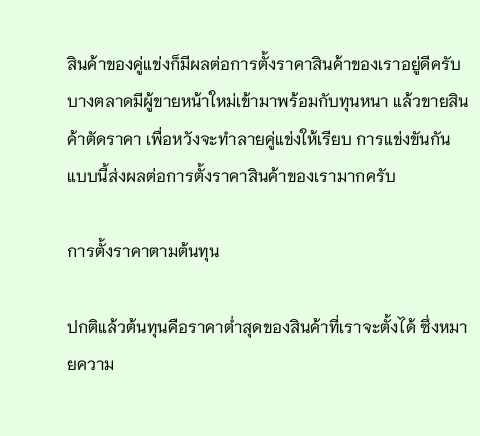สินค้าของคู่แข่งก็มีผลต่อการตั้งราคาสินค้าของเราอยู่ดีครับ บางตลาดมีผู้ขายหน้าใหม่เข้ามาพร้อมกับทุนหนา แล้วขายสินค้าตัดราคา เพื่อหวังจะทำลายคู่แข่งให้เรียบ การแข่งขันกันแบบนี้ส่งผลต่อการตั้งราคาสินค้าของเรามากครับ

การตั้งราคาตามต้นทุน

ปกติแล้วต้นทุนคือราคาต่ำสุดของสินค้าที่เราจะตั้งได้ ซึ่งหมายความ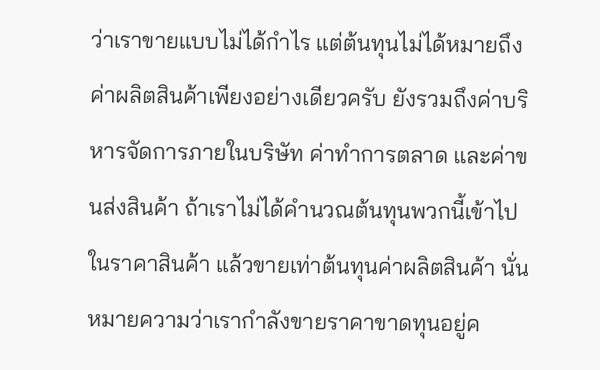ว่าเราขายแบบไม่ได้กำไร แต่ต้นทุนไม่ได้หมายถึงค่าผลิตสินค้าเพียงอย่างเดียวครับ ยังรวมถึงค่าบริหารจัดการภายในบริษัท ค่าทำการตลาด และค่าขนส่งสินค้า ถ้าเราไม่ได้คำนวณต้นทุนพวกนี้เข้าไปในราคาสินค้า แล้วขายเท่าต้นทุนค่าผลิตสินค้า นั่นหมายความว่าเรากำลังขายราคาขาดทุนอยู่ค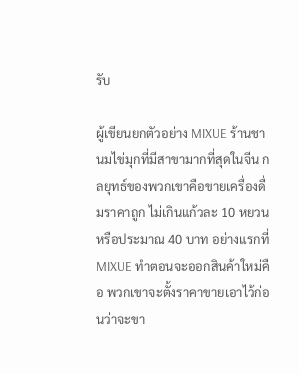รับ

ผู้เขียนยกตัวอย่าง MIXUE ร้านชานมไข่มุกที่มีสาขามากที่สุดในจีน กลยุทธ์ของพวกเขาคือขายเครื่องดื่มราคาถูก ไม่เกินแก้วละ 10 หยวน หรือประมาณ 40 บาท อย่างแรกที่ MIXUE ทำตอนจะออกสินค้าใหม่คือ พวกเขาจะตั้งราคาขายเอาไว้ก่อนว่าจะขา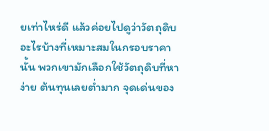ยเท่าไหร่ดี แล้วค่อยไปดูว่าวัตถุดิบอะไรบ้างที่เหมาะสมในกรอบราคานั้น พวกเขามักเลือกใช้วัตถุดิบที่หาง่าย ต้นทุนเลยต่ำมาก จุดเด่นของ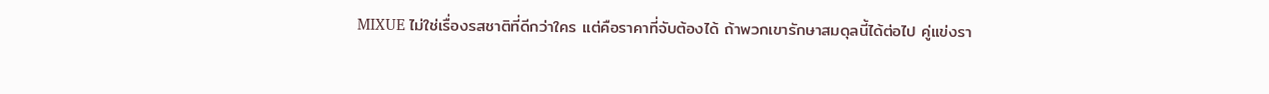MIXUE ไม่ใช่เรื่องรสชาติที่ดีกว่าใคร แต่คือราคาที่จับต้องได้ ถ้าพวกเขารักษาสมดุลนี้ได้ต่อไป คู่แข่งรา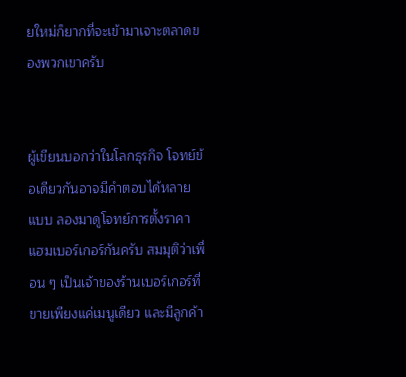ยใหม่ก็ยากที่จะเข้ามาเจาะตลาดของพวกเขาครับ


ผู้เขียนบอกว่าในโลกธุรกิจ โจทย์ข้อเดียวกันอาจมีคำตอบได้หลายแบบ ลองมาดูโจทย์การตั้งราคาแฮมเบอร์เกอร์กันครับ สมมุติว่าเพื่อน ๆ เป็นเจ้าของร้านเบอร์เกอร์ที่ขายเพียงแค่เมนูเดียว และมีลูกค้า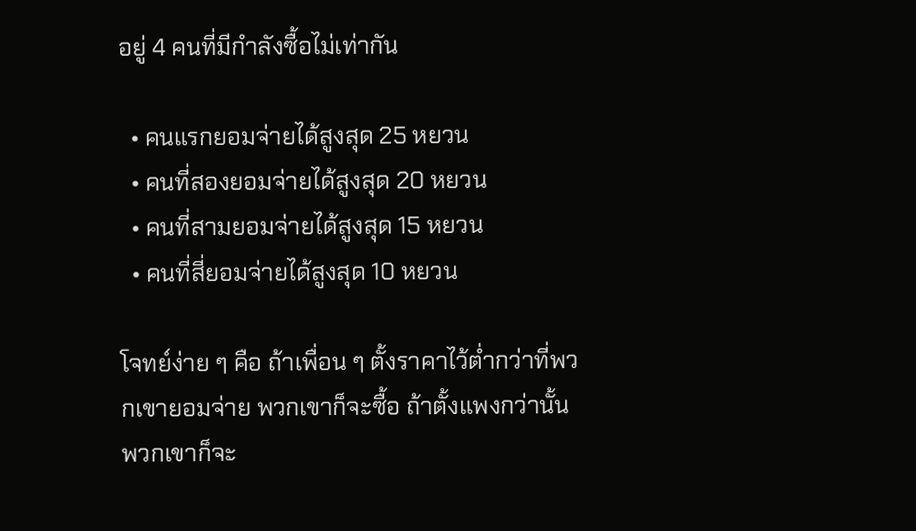อยู่ 4 คนที่มีกำลังซื้อไม่เท่ากัน

  • คนแรกยอมจ่ายได้สูงสุด 25 หยวน
  • คนที่สองยอมจ่ายได้สูงสุด 20 หยวน
  • คนที่สามยอมจ่ายได้สูงสุด 15 หยวน
  • คนที่สี่ยอมจ่ายได้สูงสุด 10 หยวน

โจทย์ง่าย ๆ คือ ถ้าเพื่อน ๆ ตั้งราคาไว้ต่ำกว่าที่พวกเขายอมจ่าย พวกเขาก็จะซื้อ ถ้าตั้งแพงกว่านั้น พวกเขาก็จะ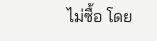ไม่ซื้อ โดย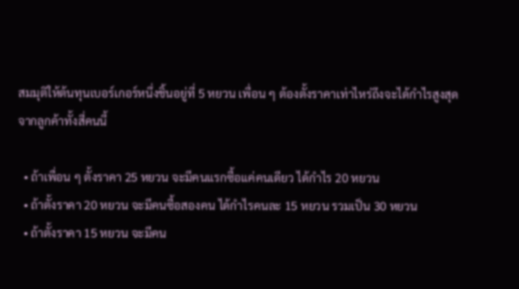สมมุติให้ต้นทุนเบอร์เกอร์หนึ่งชิ้นอยู่ที่ 5 หยวน เพื่อน ๆ ต้องตั้งราคาเท่าไหร่ถึงจะได้กำไรสูงสุดจากลูกค้าทั้งสี่คนนี้

  • ถ้าเพื่อน ๆ ตั้งราคา 25 หยวน จะมีคนแรกซื้อแค่คนเดียว ได้กำไร 20 หยวน
  • ถ้าตั้งราคา 20 หยวน จะมีคนซื้อสองคน ได้กำไรคนละ 15 หยวน รวมเป็น 30 หยวน
  • ถ้าตั้งราคา 15 หยวน จะมีคน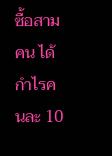ซื้อสามคน ได้กำไรคนละ 10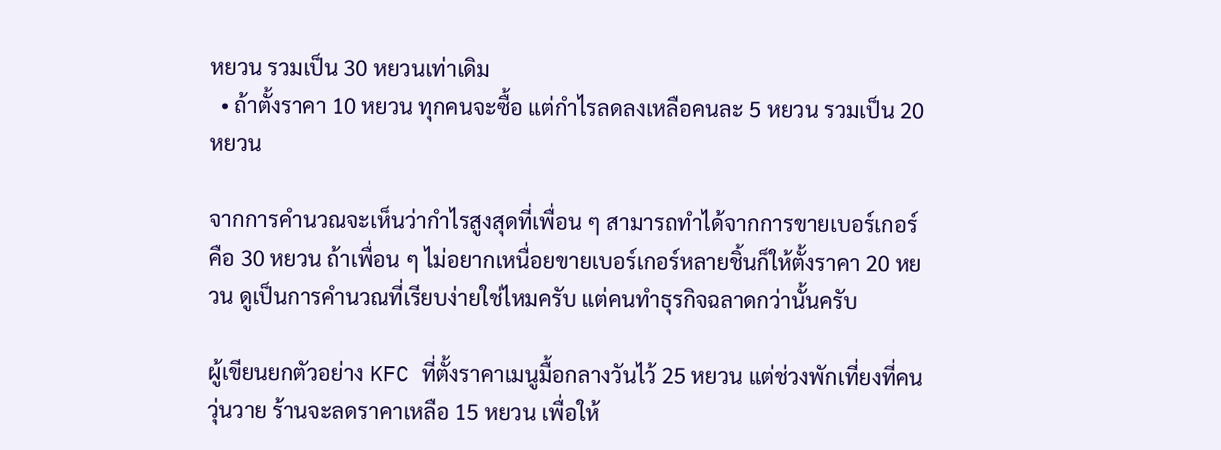หยวน รวมเป็น 30 หยวนเท่าเดิม
  • ถ้าตั้งราคา 10 หยวน ทุกคนจะซื้อ แต่กำไรลดลงเหลือคนละ 5 หยวน รวมเป็น 20 หยวน

จากการคำนวณจะเห็นว่ากำไรสูงสุดที่เพื่อน ๆ สามารถทำได้จากการขายเบอร์เกอร์คือ 30 หยวน ถ้าเพื่อน ๆ ไม่อยากเหนื่อยขายเบอร์เกอร์หลายชิ้นก็ให้ตั้งราคา 20 หยวน ดูเป็นการคำนวณที่เรียบง่ายใช่ไหมครับ แต่คนทำธุรกิจฉลาดกว่านั้นครับ

ผู้เขียนยกตัวอย่าง KFC ที่ตั้งราคาเมนูมื้อกลางวันไว้ 25 หยวน แต่ช่วงพักเที่ยงที่คนวุ่นวาย ร้านจะลดราคาเหลือ 15 หยวน เพื่อให้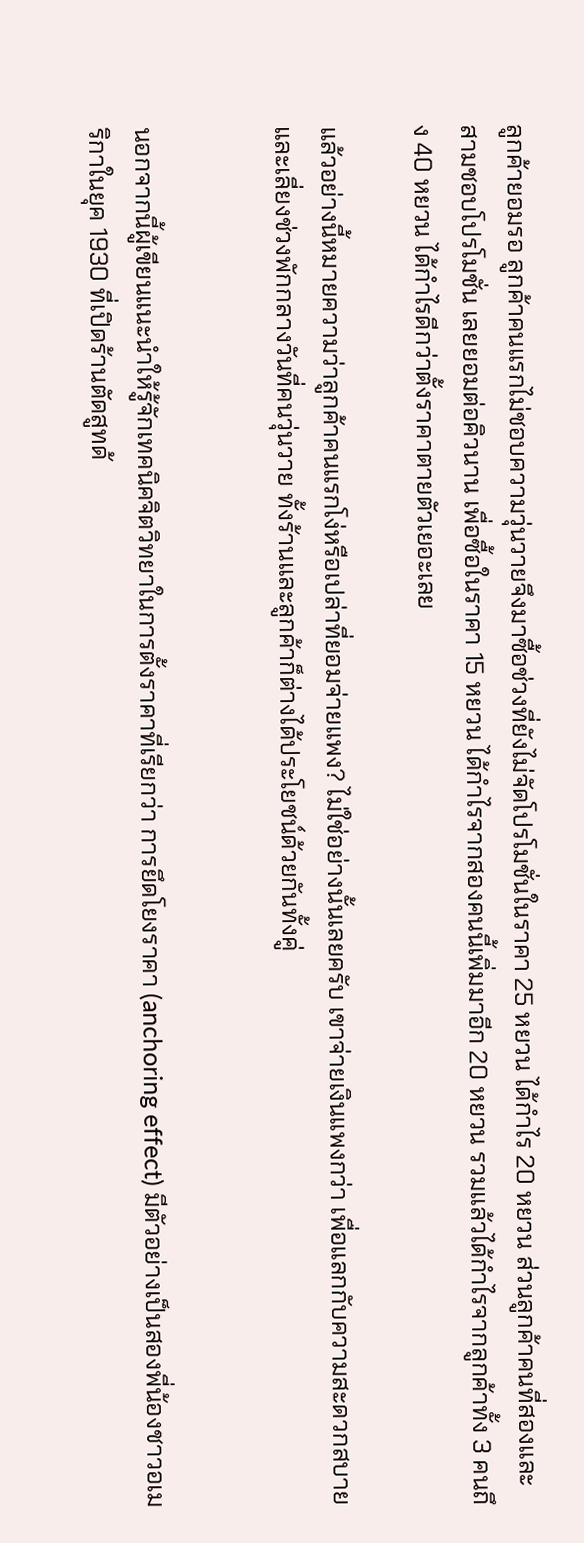ลูกค้ายอมรอ ลูกค้าคนแรกไม่ชอบความวุ่นวายจึงมาซื้อช่วงที่ยังไม่จัดโปรโมชั่นในราคา 25 หยวน ได้กำไร 20 หยวน ส่วนลูกค้าคนที่สองและสามชอบโปรโมชั่น เลยยอมต่อคิวนาน เพื่อซื้อในราคา 15 หยวน ได้กำไรจากสองคนนี้เพิ่มมาอีก 20 หยวน รวมแล้วได้กำไรจากลูกค้าทั้ง 3 คนถึง 40 หยวน ได้กำไรดีกว่าตั้งราคาตายตัวเยอะเลย

แล้วอย่างนี้หมายความว่าลูกค้าคนแรกโง่หรือเปล่าที่ยอมจ่ายแพง? ไม่ใช่อย่างนั้นเลยครับ เขาจ่ายเงินแพงกว่า เพื่อแลกกับความสะดวกสบาย และเลี่ยงช่วงพักกลางวันที่คนวุ่นวาย ทั้งร้านและลูกค้าก็ต่างได้ประโยชน์ด้วยกันทั้งคู่


นอกจากนี้ผู้เขียนแนะนำให้รู้จักเทคนิคจิตวิทยาในการตั้งราคาที่เรียกว่า การยึดโยงราคา (anchoring effect) มีตัวอย่างเป็นสองพี่น้องชาวอเมริกาในยุค 1930 ที่เปิดร้านตัดสูทด้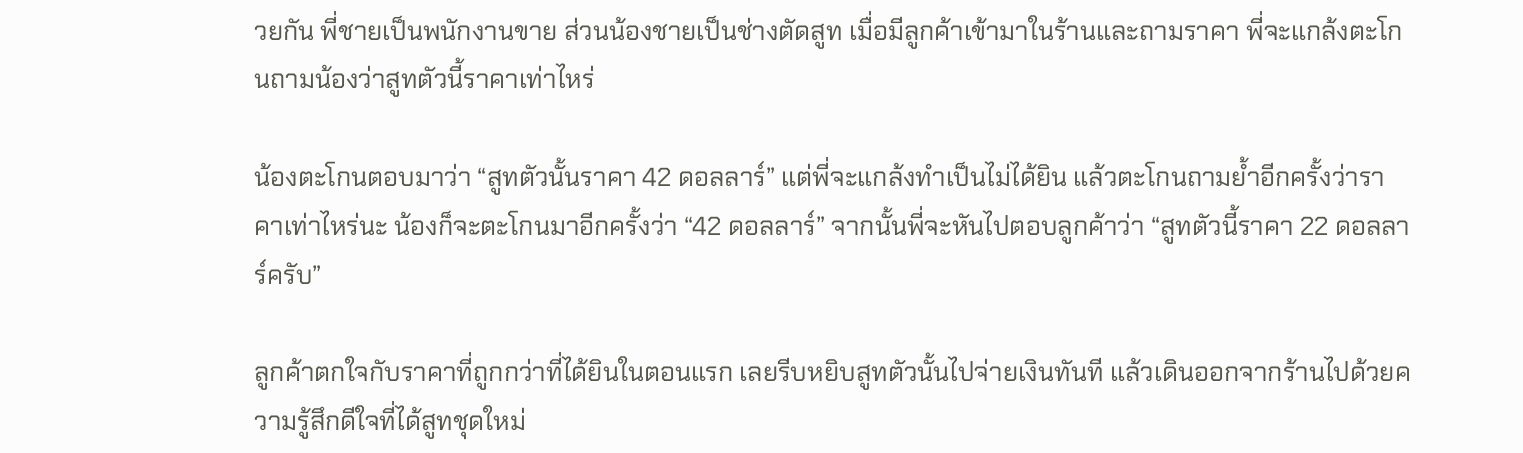วยกัน พี่ชายเป็นพนักงานขาย ส่วนน้องชายเป็นช่างตัดสูท เมื่อมีลูกค้าเข้ามาในร้านและถามราคา พี่จะแกล้งตะโกนถามน้องว่าสูทตัวนี้ราคาเท่าไหร่

น้องตะโกนตอบมาว่า “สูทตัวนั้นราคา 42 ดอลลาร์” แต่พี่จะแกล้งทำเป็นไม่ได้ยิน แล้วตะโกนถามย้ำอีกครั้งว่าราคาเท่าไหร่นะ น้องก็จะตะโกนมาอีกครั้งว่า “42 ดอลลาร์” จากนั้นพี่จะหันไปตอบลูกค้าว่า “สูทตัวนี้ราคา 22 ดอลลาร์ครับ”

ลูกค้าตกใจกับราคาที่ถูกกว่าที่ได้ยินในตอนแรก เลยรีบหยิบสูทตัวนั้นไปจ่ายเงินทันที แล้วเดินออกจากร้านไปด้วยความรู้สึกดีใจที่ได้สูทชุดใหม่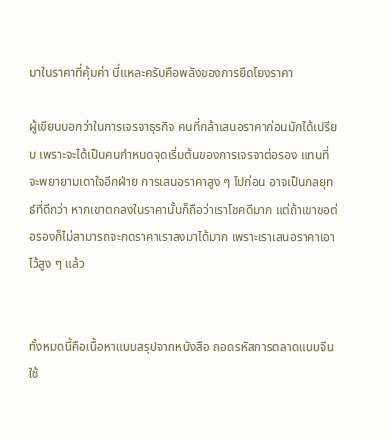มาในราคาที่คุ้มค่า นี่แหละครับคือพลังของการยึดโยงราคา

ผู้เขียนบอกว่าในการเจรจาธุรกิจ คนที่กล้าเสนอราคาก่อนมักได้เปรียบ เพราะจะได้เป็นคนกำหนดจุดเริ่มต้นของการเจรจาต่อรอง แทนที่จะพยายามเดาใจอีกฝ่าย การเสนอราคาสูง ๆ ไปก่อน อาจเป็นกลยุทธ์ที่ดีกว่า หากเขาตกลงในราคานั้นก็ถือว่าเราโชคดีมาก แต่ถ้าเขาขอต่อรองก็ไม่สามารถจะกดราคาเราลงมาได้มาก เพราะเราเสนอราคาเอาไว้สูง ๆ แล้ว


ทั้งหมดนี้คือเนื้อหาแบบสรุปจากหนังสือ ถอดรหัสการตลาดแบบจีน ใช้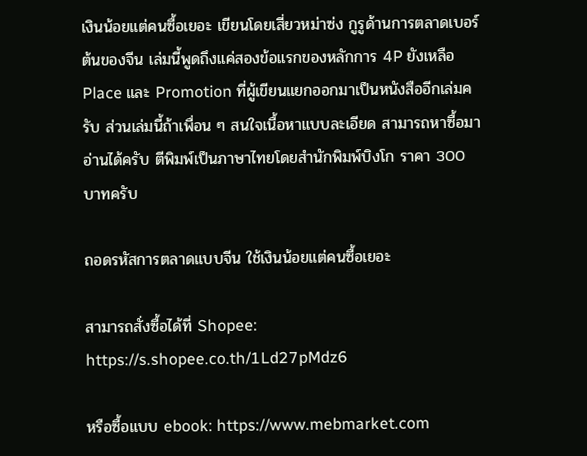เงินน้อยแต่คนซื้อเยอะ เขียนโดยเสี่ยวหม่าซ่ง กูรูด้านการตลาดเบอร์ต้นของจีน เล่มนี้พูดถึงแค่สองข้อแรกของหลักการ 4P ยังเหลือ Place และ Promotion ที่ผู้เขียนแยกออกมาเป็นหนังสืออีกเล่มครับ ส่วนเล่มนี้ถ้าเพื่อน ๆ สนใจเนื้อหาแบบละเอียด สามารถหาซื้อมาอ่านได้ครับ ตีพิมพ์เป็นภาษาไทยโดยสำนักพิมพ์บิงโก ราคา 300 บาทครับ

ถอดรหัสการตลาดแบบจีน ใช้เงินน้อยแต่คนซื้อเยอะ

สามารถสั่งซื้อได้ที่ Shopee: https://s.shopee.co.th/1Ld27pMdz6

หรือซื้อแบบ ebook: https://www.mebmarket.com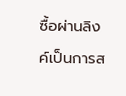ซื้อผ่านลิงค์เป็นการส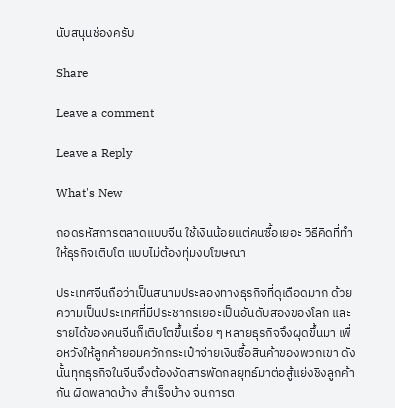นับสนุนช่องครับ

Share

Leave a comment

Leave a Reply

What's New

ถอดรหัสการตลาดแบบจีน ใช้เงินน้อยแต่คนซื้อเยอะ วิธีคิดที่ทำให้ธุรกิจเติบโต แบบไม่ต้องทุ่มงบโฆษณา

ประเทศจีนถือว่าเป็นสนามประลองทางธุรกิจที่ดุเดือดมาก ด้วยความเป็นประเทศที่มีประชากรเยอะเป็นอันดับสองของโลก และรายได้ของคนจีนก็เติบโตขึ้นเรื่อย ๆ หลายธุรกิจจึงผุดขึ้นมา เพื่อหวังให้ลูกค้ายอมควักกระเป๋าจ่ายเงินซื้อสินค้าของพวกเขา ดังนั้นทุกธุรกิจในจีนจึงต้องงัดสารพัดกลยุทธ์มาต่อสู้แย่งชิงลูกค้ากัน ผิดพลาดบ้าง สำเร็จบ้าง จนการต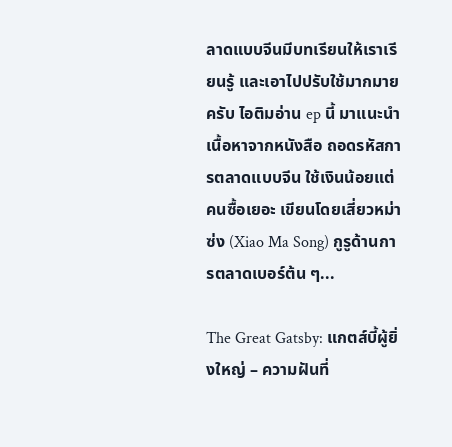ลาดแบบจีนมีบทเรียนให้เราเรียนรู้ และเอาไปปรับใช้มากมายครับ ไอติมอ่าน ep นี้ มาแนะนำเนื้อหาจากหนังสือ ถอดรหัสการตลาดแบบจีน ใช้เงินน้อยแต่คนซื้อเยอะ เขียนโดยเสี่ยวหม่าซ่ง (Xiao Ma Song) กูรูด้านการตลาดเบอร์ต้น ๆ...

The Great Gatsby: แกตส์บี้ผู้ยิ่งใหญ่ – ความฝันที่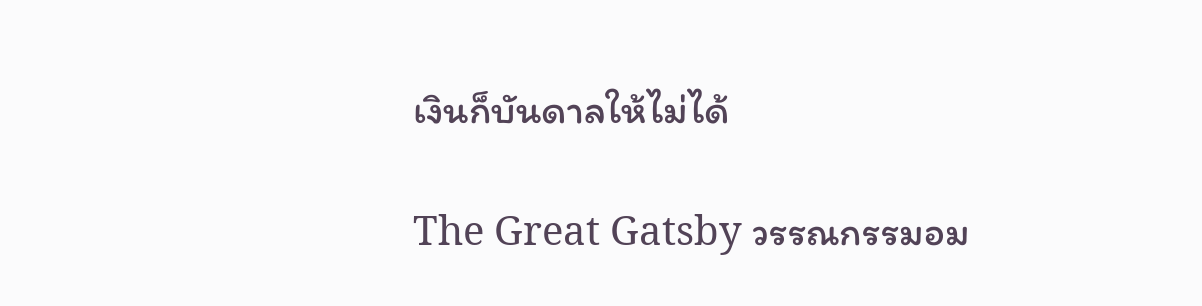เงินก็บันดาลให้ไม่ได้

The Great Gatsby วรรณกรรมอม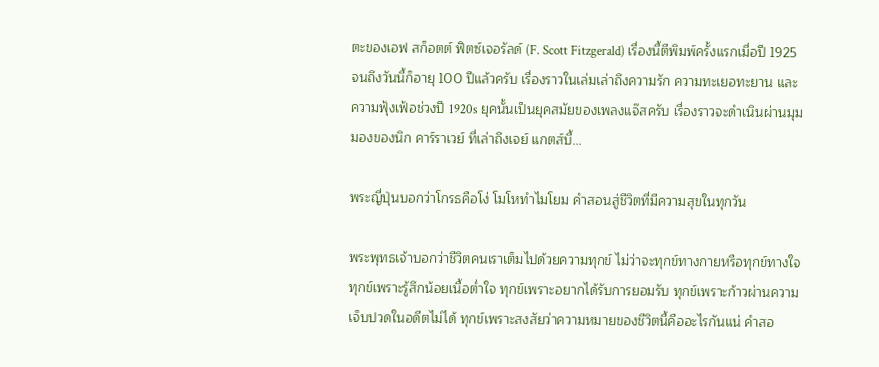ตะของเอฟ สก็อตต์ ฟิตซ์เจอรัลด์ (F. Scott Fitzgerald) เรื่องนี้ตีพิมพ์ครั้งแรกเมื่อปี 1925 จนถึงวันนี้ก็อายุ 100 ปีแล้วครับ เรื่องราวในเล่มเล่าถึงความรัก ความทะเยอทะยาน และความฟุ้งเฟ้อช่วงปี 1920s ยุคนั้นเป็นยุคสมัยของเพลงแจ๊สครับ เรื่องราวจะดำเนินผ่านมุมมองของนิก คาร์ราเวย์ ที่เล่าถึงเจย์ แกตส์บี้...

พระญี่ปุ่นบอกว่าโกรธคือโง่ โมโหทำไมโยม คำสอนสู่ชีวิตที่มีความสุขในทุกวัน

พระพุทธเจ้าบอกว่าชีวิตคนเราเต็มไปด้วยความทุกข์ ไม่ว่าจะทุกข์ทางกายหรือทุกข์ทางใจ ทุกข์เพราะรู้สึกน้อยเนื้อต่ำใจ ทุกข์เพราะอยากได้รับการยอมรับ ทุกข์เพราะก้าวผ่านความเจ็บปวดในอดีตไม่ได้ ทุกข์เพราะสงสัยว่าความหมายของชีวิตนี้คืออะไรกันแน่ คำสอ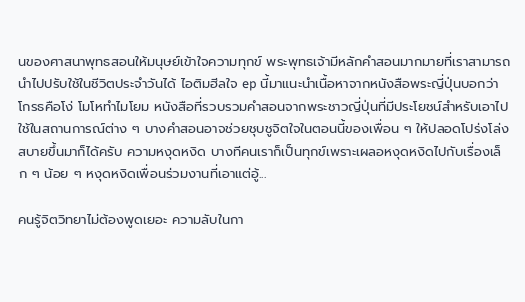นของศาสนาพุทธสอนให้มนุษย์เข้าใจความทุกข์ พระพุทธเจ้ามีหลักคำสอนมากมายที่เราสามารถนำไปปรับใช้ในชีวิตประจำวันได้ ไอติมฮีลใจ ep นี้มาแนะนำเนื้อหาจากหนังสือพระญี่ปุ่นบอกว่าโกรธคือโง่ โมโหทำไมโยม หนังสือที่รวบรวมคำสอนจากพระชาวญี่ปุ่นที่มีประโยชน์สำหรับเอาไปใช้ในสถานการณ์ต่าง ๆ บางคำสอนอาจช่วยชุบชูจิตใจในตอนนี้ของเพื่อน ๆ ให้ปลอดโปร่งโล่งสบายขึ้นมาก็ได้ครับ ความหงุดหงิด บางทีคนเราก็เป็นทุกข์เพราะเผลอหงุดหงิดไปกับเรื่องเล็ก ๆ น้อย ๆ หงุดหงิดเพื่อนร่วมงานที่เอาแต่อู้...

คนรู้จิตวิทยาไม่ต้องพูดเยอะ ความลับในกา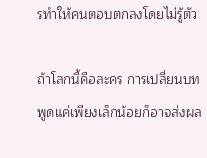รทำให้คนตอบตกลงโดยไม่รู้ตัว

ถ้าโลกนี้คือละคร การเปลี่ยนบทพูดแค่เพียงเล็กน้อยก็อาจส่งผล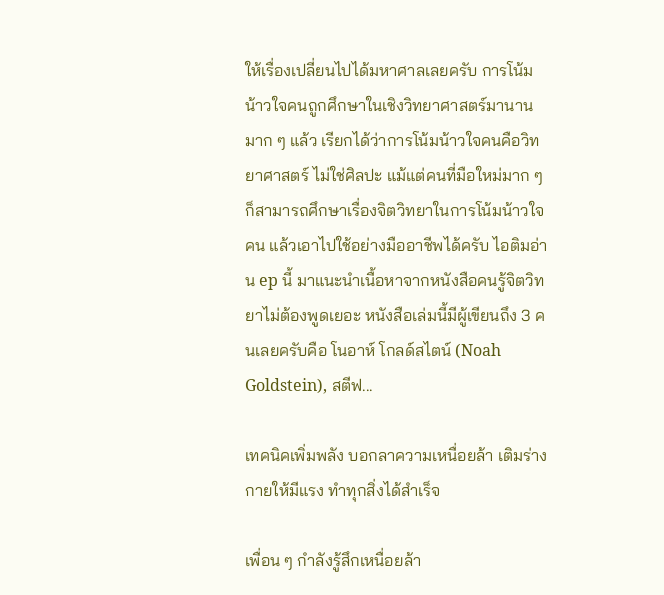ให้เรื่องเปลี่ยนไปได้มหาศาลเลยครับ การโน้มน้าวใจคนถูกศึกษาในเชิงวิทยาศาสตร์มานานมาก ๆ แล้ว เรียกได้ว่าการโน้มน้าวใจคนคือวิทยาศาสตร์ ไม่ใช่ศิลปะ แม้แต่คนที่มือใหม่มาก ๆ ก็สามารถศึกษาเรื่องจิตวิทยาในการโน้มน้าวใจคน แล้วเอาไปใช้อย่างมืออาชีพได้ครับ ไอติมอ่าน ep นี้ มาแนะนำเนื้อหาจากหนังสือคนรู้จิตวิทยาไม่ต้องพูดเยอะ หนังสือเล่มนี้มีผู้เขียนถึง 3 คนเลยครับคือ โนอาห์ โกลด์สไตน์ (Noah Goldstein), สตีฟ...

เทคนิคเพิ่มพลัง บอกลาความเหนื่อยล้า เติมร่างกายให้มีแรง ทำทุกสิ่งได้สำเร็จ

เพื่อน ๆ กำลังรู้สึกเหนื่อยล้า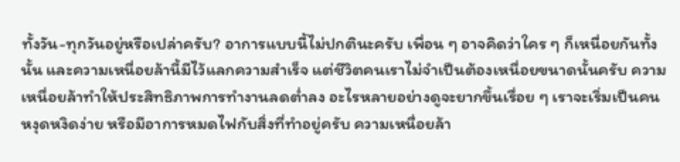ทั้งวัน-ทุกวันอยู่หรือเปล่าครับ? อาการแบบนี้ไม่ปกตินะครับ เพื่อน ๆ อาจคิดว่าใคร ๆ ก็เหนื่อยกันทั้งนั้น และความเหนื่อยล้านี้มีไว้แลกความสำเร็จ แต่ชีวิตคนเราไม่จำเป็นต้องเหนื่อยขนาดนั้นครับ ความเหนื่อยล้าทำให้ประสิทธิภาพการทำงานลดต่ำลง อะไรหลายอย่างดูจะยากขึ้นเรื่อย ๆ เราจะเริ่มเป็นคนหงุดหงิดง่าย หรือมีอาการหมดไฟกับสิ่งที่ทำอยู่ครับ ความเหนื่อยล้า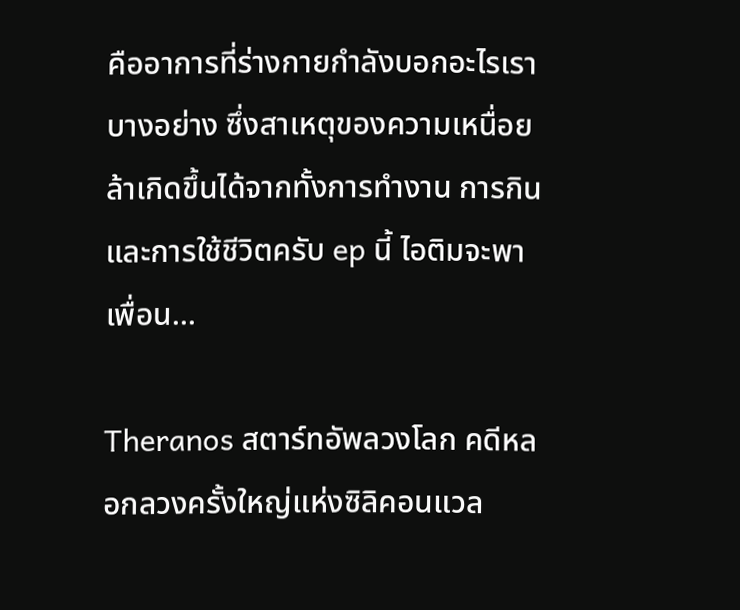คืออาการที่ร่างกายกำลังบอกอะไรเราบางอย่าง ซึ่งสาเหตุของความเหนื่อยล้าเกิดขึ้นได้จากทั้งการทำงาน การกิน และการใช้ชีวิตครับ ep นี้ ไอติมจะพาเพื่อน...

Theranos สตาร์ทอัพลวงโลก คดีหลอกลวงครั้งใหญ่แห่งซิลิคอนแวล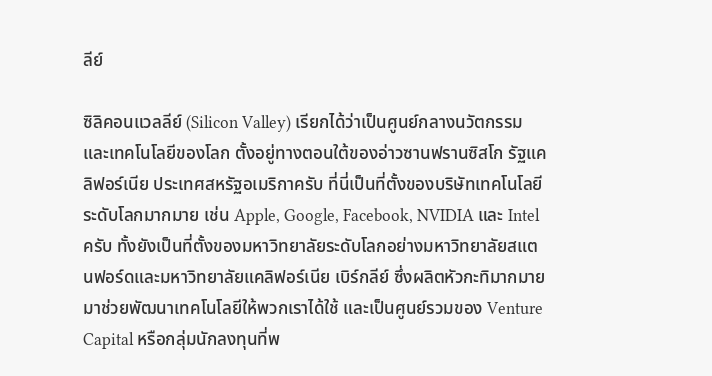ลีย์

ซิลิคอนแวลลีย์ (Silicon Valley) เรียกได้ว่าเป็นศูนย์กลางนวัตกรรมและเทคโนโลยีของโลก ตั้งอยู่ทางตอนใต้ของอ่าวซานฟรานซิสโก รัฐแคลิฟอร์เนีย ประเทศสหรัฐอเมริกาครับ ที่นี่เป็นที่ตั้งของบริษัทเทคโนโลยีระดับโลกมากมาย เช่น Apple, Google, Facebook, NVIDIA และ Intel ครับ ทั้งยังเป็นที่ตั้งของมหาวิทยาลัยระดับโลกอย่างมหาวิทยาลัยสแตนฟอร์ดและมหาวิทยาลัยแคลิฟอร์เนีย เบิร์กลีย์ ซึ่งผลิตหัวกะทิมากมายมาช่วยพัฒนาเทคโนโลยีให้พวกเราได้ใช้ และเป็นศูนย์รวมของ Venture Capital หรือกลุ่มนักลงทุนที่พ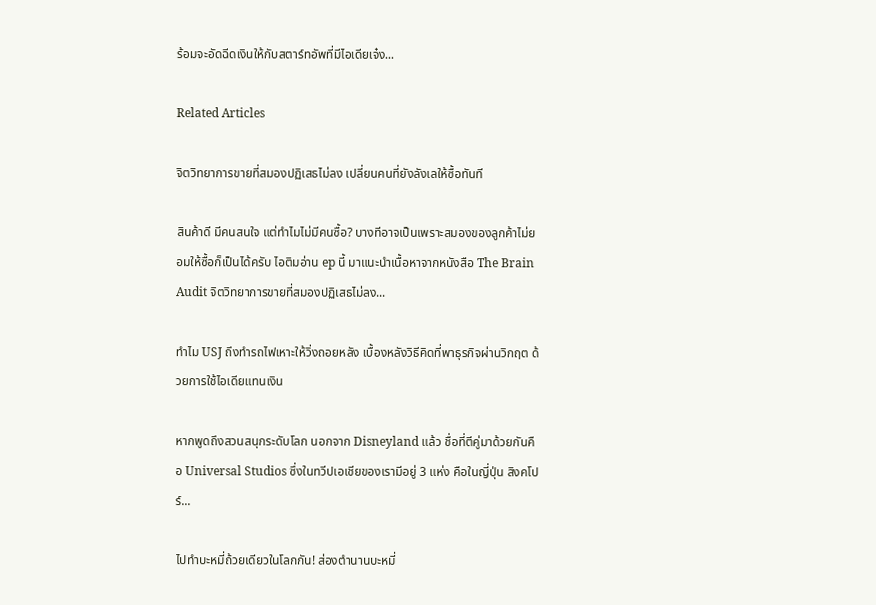ร้อมจะอัดฉีดเงินให้กับสตาร์ทอัพที่มีไอเดียเจ๋ง...

Related Articles

จิตวิทยาการขายที่สมองปฏิเสธไม่ลง เปลี่ยนคนที่ยังลังเลให้ซื้อทันที

สินค้าดี มีคนสนใจ แต่ทำไมไม่มีคนซื้อ? บางทีอาจเป็นเพราะสมองของลูกค้าไม่ยอมให้ซื้อก็เป็นได้ครับ ไอติมอ่าน ep นี้ มาแนะนำเนื้อหาจากหนังสือ The Brain Audit จิตวิทยาการขายที่สมองปฏิเสธไม่ลง...

ทำไม USJ ถึงทำรถไฟเหาะให้วิ่งถอยหลัง เบื้องหลังวิธีคิดที่พาธุรกิจผ่านวิกฤต ด้วยการใช้ไอเดียแทนเงิน

หากพูดถึงสวนสนุกระดับโลก นอกจาก Disneyland แล้ว ชื่อที่ตีคู่มาด้วยกันคือ Universal Studios ซึ่งในทวีปเอเชียของเรามีอยู่ 3 แห่ง คือในญี่ปุ่น สิงคโปร์...

ไปทำบะหมี่ถ้วยเดียวในโลกกัน! ส่องตำนานบะหมี่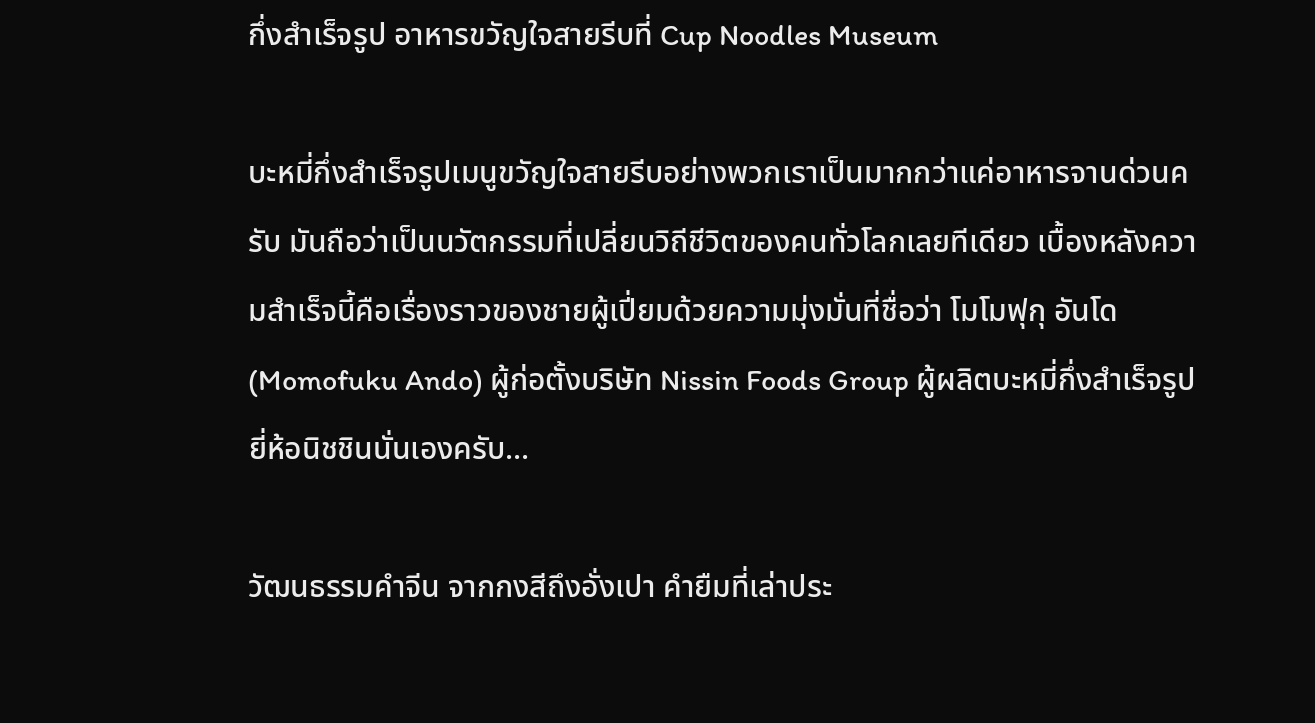กึ่งสำเร็จรูป อาหารขวัญใจสายรีบที่ Cup Noodles Museum

บะหมี่กึ่งสำเร็จรูปเมนูขวัญใจสายรีบอย่างพวกเราเป็นมากกว่าแค่อาหารจานด่วนครับ มันถือว่าเป็นนวัตกรรมที่เปลี่ยนวิถีชีวิตของคนทั่วโลกเลยทีเดียว เบื้องหลังความสำเร็จนี้คือเรื่องราวของชายผู้เปี่ยมด้วยความมุ่งมั่นที่ชื่อว่า โมโมฟุกุ อันโด (Momofuku Ando) ผู้ก่อตั้งบริษัท Nissin Foods Group ผู้ผลิตบะหมี่กึ่งสำเร็จรูปยี่ห้อนิชชินนั่นเองครับ...

วัฒนธรรมคำจีน จากกงสีถึงอั่งเปา คำยืมที่เล่าประ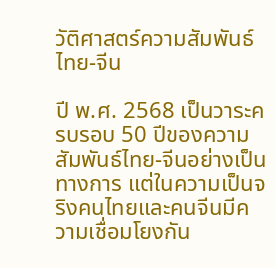วัติศาสตร์ความสัมพันธ์ไทย-จีน

ปี พ.ศ. 2568 เป็นวาระครบรอบ 50 ปีของความสัมพันธ์ไทย-จีนอย่างเป็นทางการ แต่ในความเป็นจริงคนไทยและคนจีนมีความเชื่อมโยงกัน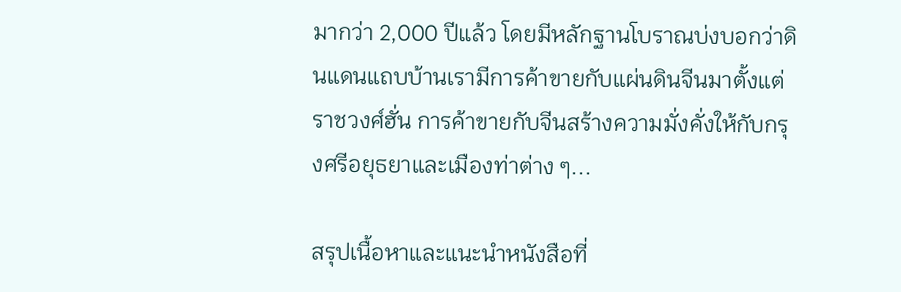มากว่า 2,000 ปีแล้ว โดยมีหลักฐานโบราณบ่งบอกว่าดินแดนแถบบ้านเรามีการค้าขายกับแผ่นดินจีนมาตั้งแต่ราชวงศ์ฮั่น การค้าขายกับจีนสร้างความมั่งคั่งให้กับกรุงศรีอยุธยาและเมืองท่าต่าง ๆ...

สรุปเนื้อหาและแนะนำหนังสือที่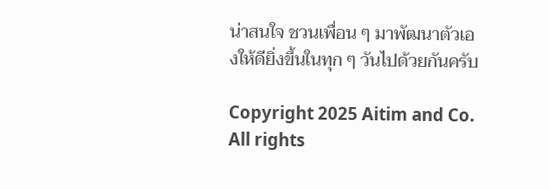น่าสนใจ ชวนเพื่อน ๆ มาพัฒนาตัวเองให้ดียิ่งขึ้นในทุก ๆ วันไปด้วยกันครับ

Copyright 2025 Aitim and Co. All rights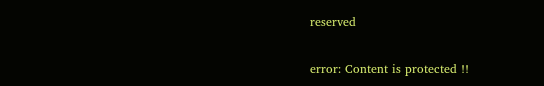reserved

error: Content is protected !!